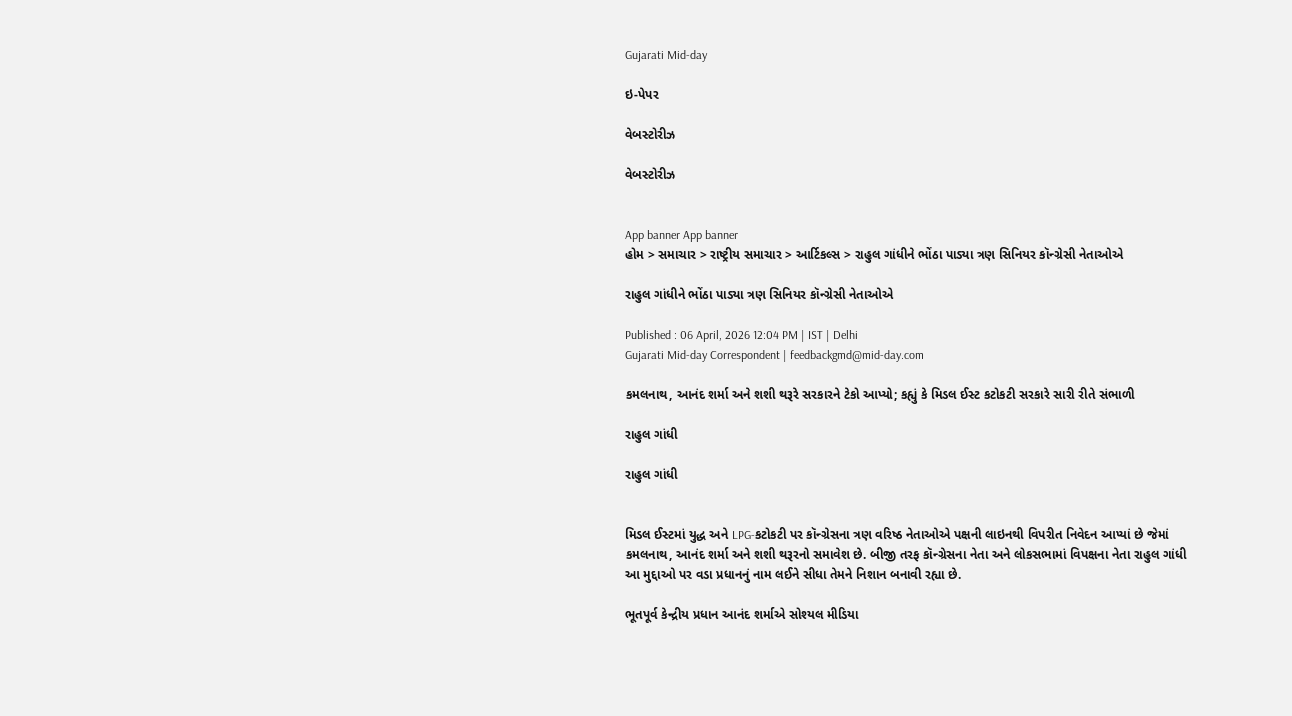Gujarati Mid-day

ઇ-પેપર

વેબસ્ટોરીઝ

વેબસ્ટોરીઝ


App banner App banner
હોમ > સમાચાર > રાષ્ટ્રીય સમાચાર > આર્ટિકલ્સ > રાહુલ ગાંધીને ભોંઠા પાડ્યા ત્રણ સિનિયર કૉન્ગ્રેસી નેતાઓએ

રાહુલ ગાંધીને ભોંઠા પાડ્યા ત્રણ સિનિયર કૉન્ગ્રેસી નેતાઓએ

Published : 06 April, 2026 12:04 PM | IST | Delhi
Gujarati Mid-day Correspondent | feedbackgmd@mid-day.com

કમલનાથ, આનંદ શર્મા અને શશી થરૂરે સરકારને ટેકો આપ્યો; કહ્યું કે મિડલ ઈસ્ટ કટોકટી સરકારે સારી રીતે સંભાળી

રાહુલ ગાંધી

રાહુલ ગાંધી


મિડલ ઈસ્ટમાં યુદ્ધ અને LPG-કટોકટી પર કૉન્ગ્રેસના ત્રણ વરિષ્ઠ નેતાઓએ પક્ષની લાઇનથી વિપરીત નિવેદન આપ્યાં છે જેમાં કમલનાથ, આનંદ શર્મા અને શશી થરૂરનો સમાવેશ છે. બીજી તરફ કૉન્ગ્રેસના નેતા અને લોકસભામાં વિપક્ષના નેતા રાહુલ ગાંધી આ મુદ્દાઓ પર વડા પ્રધાનનું નામ લઈને સીધા તેમને નિશાન બનાવી રહ્યા છે.

ભૂતપૂર્વ કેન્દ્રીય પ્રધાન આનંદ શર્માએ સોશ્યલ મીડિયા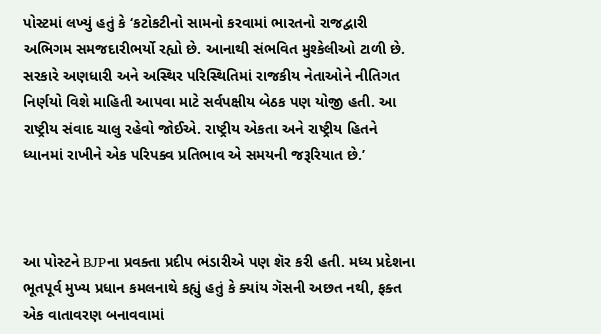પોસ્ટમાં લખ્યું હતું કે ‘કટોકટીનો સામનો કરવામાં ભારતનો રાજદ્વારી અભિગમ સમજદારીભર્યો રહ્યો છે. આનાથી સંભવિત મુશ્કેલીઓ ટાળી છે. સરકારે અણધારી અને અસ્થિર પરિસ્થિતિમાં રાજકીય નેતાઓને નીતિગત નિર્ણયો વિશે માહિતી આપવા માટે સર્વપક્ષીય બેઠક પણ યોજી હતી. આ રાષ્ટ્રીય સંવાદ ચાલુ રહેવો જોઈએ. રાષ્ટ્રીય એકતા અને રાષ્ટ્રીય હિતને ધ્યાનમાં રાખીને એક પરિપક્વ પ્રતિભાવ એ સમયની જરૂરિયાત છે.’



આ પોસ્ટને BJPના પ્રવક્તા પ્રદીપ ભંડારીએ પણ શૅર કરી હતી. મધ્ય પ્રદેશના ભૂતપૂર્વ મુખ્ય પ્રધાન કમલનાથે કહ્યું હતું કે ક્યાંય ગૅસની અછત નથી, ફક્ત એક વાતાવરણ બનાવવામાં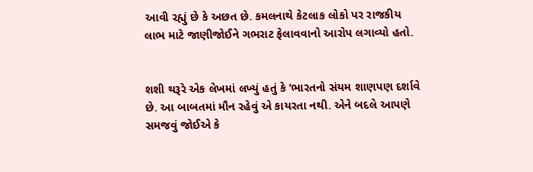આવી રહ્યું છે કે અછત છે. કમલનાથે કેટલાક લોકો પર રાજકીય લાભ માટે જાણીજોઈને ગભરાટ ફેલાવવાનો આરોપ લગાવ્યો હતો.


શશી થરૂરે એક લેખમાં લખ્યું હતું કે ‘ભારતનો સંયમ શાણપણ દર્શાવે છે. આ બાબતમાં મૌન રહેવું એ કાયરતા નથી. એને બદલે આપણે સમજવું જોઈએ કે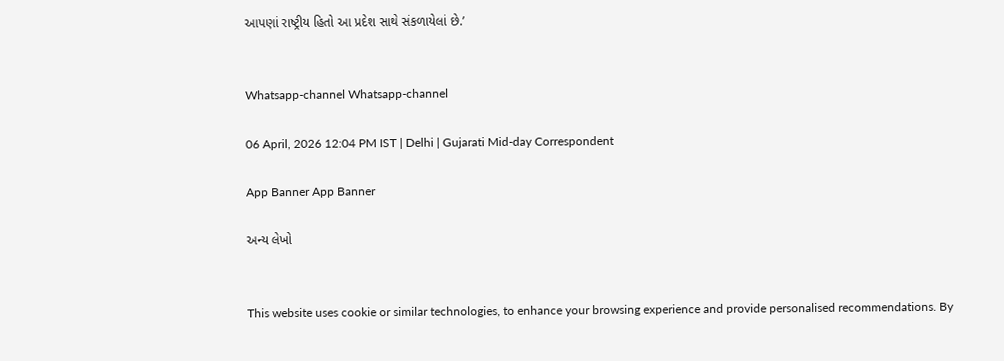આપણાં રાષ્ટ્રીય હિતો આ પ્રદેશ સાથે સંકળાયેલાં છે.’


Whatsapp-channel Whatsapp-channel

06 April, 2026 12:04 PM IST | Delhi | Gujarati Mid-day Correspondent

App Banner App Banner

અન્ય લેખો


This website uses cookie or similar technologies, to enhance your browsing experience and provide personalised recommendations. By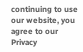continuing to use our website, you agree to our Privacy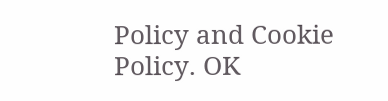Policy and Cookie Policy. OK